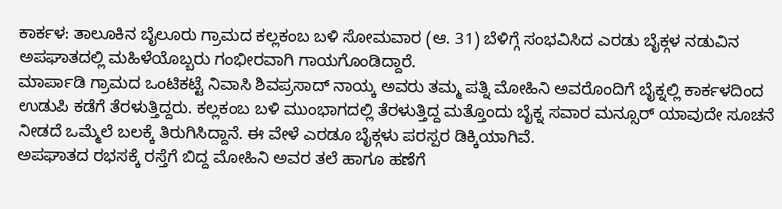ಕಾರ್ಕಳ: ತಾಲೂಕಿನ ಬೈಲೂರು ಗ್ರಾಮದ ಕಲ್ಲಕಂಬ ಬಳಿ ಸೋಮವಾರ (ಆ. 31) ಬೆಳಿಗ್ಗೆ ಸಂಭವಿಸಿದ ಎರಡು ಬೈಕ್ಗಳ ನಡುವಿನ ಅಪಘಾತದಲ್ಲಿ ಮಹಿಳೆಯೊಬ್ಬರು ಗಂಭೀರವಾಗಿ ಗಾಯಗೊಂಡಿದ್ದಾರೆ.
ಮಾರ್ಪಾಡಿ ಗ್ರಾಮದ ಒಂಟಿಕಟ್ಟೆ ನಿವಾಸಿ ಶಿವಪ್ರಸಾದ್ ನಾಯ್ಕ ಅವರು ತಮ್ಮ ಪತ್ನಿ ಮೋಹಿನಿ ಅವರೊಂದಿಗೆ ಬೈಕ್ನಲ್ಲಿ ಕಾರ್ಕಳದಿಂದ ಉಡುಪಿ ಕಡೆಗೆ ತೆರಳುತ್ತಿದ್ದರು. ಕಲ್ಲಕಂಬ ಬಳಿ ಮುಂಭಾಗದಲ್ಲಿ ತೆರಳುತ್ತಿದ್ದ ಮತ್ತೊಂದು ಬೈಕ್ನ ಸವಾರ ಮನ್ಸೂರ್ ಯಾವುದೇ ಸೂಚನೆ ನೀಡದೆ ಒಮ್ಮೆಲೆ ಬಲಕ್ಕೆ ತಿರುಗಿಸಿದ್ದಾನೆ. ಈ ವೇಳೆ ಎರಡೂ ಬೈಕ್ಗಳು ಪರಸ್ಪರ ಡಿಕ್ಕಿಯಾಗಿವೆ.
ಅಪಘಾತದ ರಭಸಕ್ಕೆ ರಸ್ತೆಗೆ ಬಿದ್ದ ಮೋಹಿನಿ ಅವರ ತಲೆ ಹಾಗೂ ಹಣೆಗೆ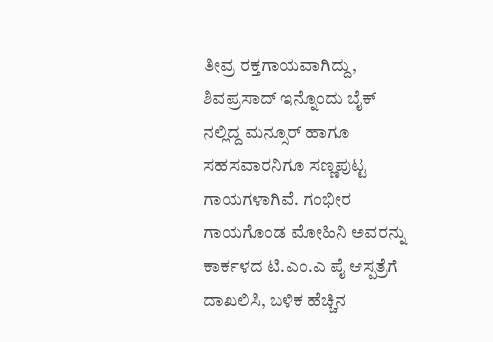ತೀವ್ರ ರಕ್ತಗಾಯವಾಗಿದ್ದು, ಶಿವಪ್ರಸಾದ್ ಇನ್ನೊಂದು ಬೈಕ್ ನಲ್ಲಿದ್ದ ಮನ್ಸೂರ್ ಹಾಗೂ ಸಹಸವಾರನಿಗೂ ಸಣ್ಣಪುಟ್ಟ ಗಾಯಗಳಾಗಿವೆ. ಗಂಭೀರ ಗಾಯಗೊಂಡ ಮೋಹಿನಿ ಅವರನ್ನು ಕಾರ್ಕಳದ ಟಿ.ಎಂ.ಎ ಪೈ ಆಸ್ಪತ್ರೆಗೆ ದಾಖಲಿಸಿ, ಬಳಿಕ ಹೆಚ್ಚಿನ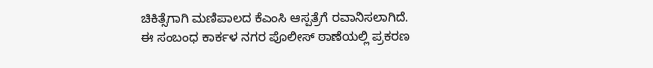ಚಿಕಿತ್ಸೆಗಾಗಿ ಮಣಿಪಾಲದ ಕೆಎಂಸಿ ಆಸ್ಪತ್ರೆಗೆ ರವಾನಿಸಲಾಗಿದೆ.
ಈ ಸಂಬಂಧ ಕಾರ್ಕಳ ನಗರ ಪೊಲೀಸ್ ಠಾಣೆಯಲ್ಲಿ ಪ್ರಕರಣ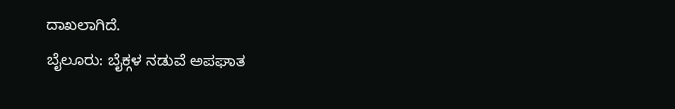ದಾಖಲಾಗಿದೆ.
ಬೈಲೂರು: ಬೈಕ್ಗಳ ನಡುವೆ ಅಪಘಾತ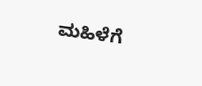ಮಹಿಳೆಗೆ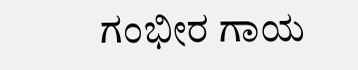ಗಂಭೀರ ಗಾಯ